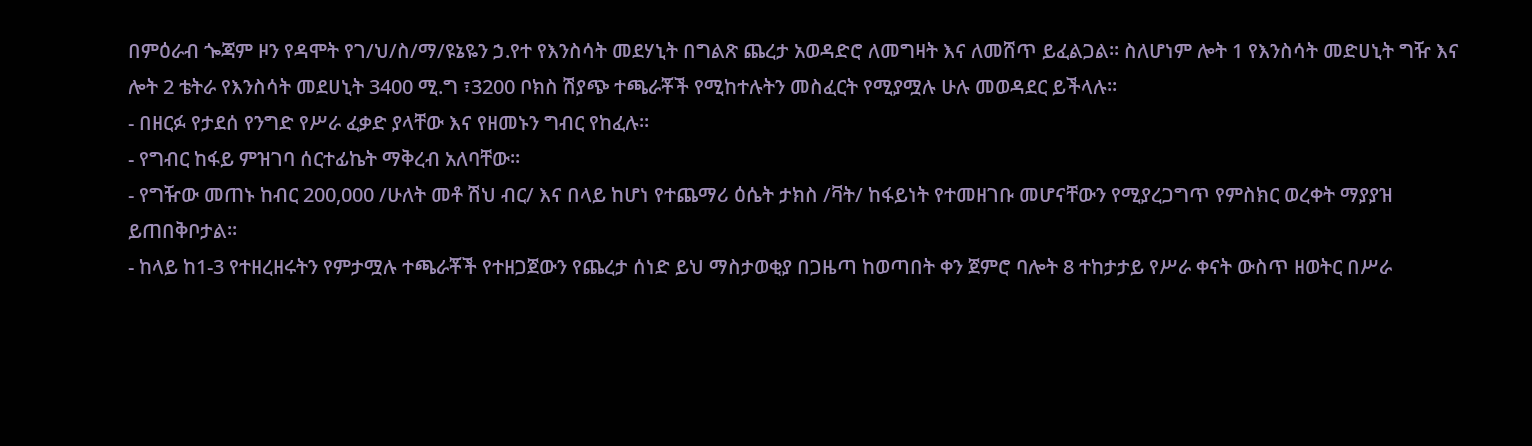በምዕራብ ጐጃም ዞን የዳሞት የገ/ህ/ስ/ማ/ዩኔዬን ኃ.የተ የእንስሳት መደሃኒት በግልጽ ጨረታ አወዳድሮ ለመግዛት እና ለመሸጥ ይፈልጋል፡፡ ስለሆነም ሎት 1 የእንስሳት መድሀኒት ግዥ እና ሎት 2 ቴትራ የእንስሳት መደሀኒት 3400 ሚ.ግ ፣3200 ቦክስ ሽያጭ ተጫራቾች የሚከተሉትን መስፈርት የሚያሟሉ ሁሉ መወዳደር ይችላሉ፡፡
- በዘርፉ የታደሰ የንግድ የሥራ ፈቃድ ያላቸው እና የዘመኑን ግብር የከፈሉ፡፡
- የግብር ከፋይ ምዝገባ ሰርተፊኬት ማቅረብ አለባቸው፡፡
- የግዥው መጠኑ ከብር 200,000 /ሁለት መቶ ሽህ ብር/ እና በላይ ከሆነ የተጨማሪ ዕሴት ታክስ /ቫት/ ከፋይነት የተመዘገቡ መሆናቸውን የሚያረጋግጥ የምስክር ወረቀት ማያያዝ ይጠበቅቦታል፡፡
- ከላይ ከ1-3 የተዘረዘሩትን የምታሟሉ ተጫራቾች የተዘጋጀውን የጨረታ ሰነድ ይህ ማስታወቂያ በጋዜጣ ከወጣበት ቀን ጀምሮ ባሎት 8 ተከታታይ የሥራ ቀናት ውስጥ ዘወትር በሥራ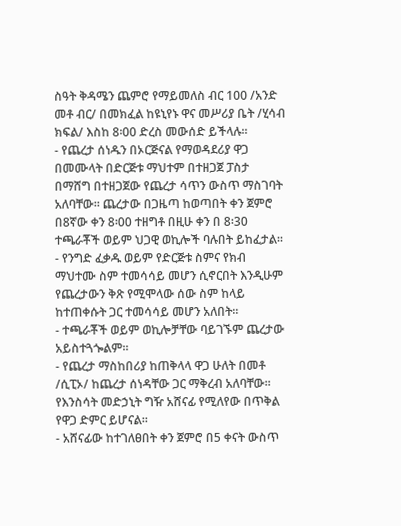ስዓት ቅዳሜን ጨምሮ የማይመለስ ብር 100 /አንድ መቶ ብር/ በመክፈል ከዩኒየኑ ዋና መሥሪያ ቤት /ሂሳብ ክፍል/ እስከ 8፡00 ድረስ መውሰድ ይችላሉ፡፡
- የጨረታ ሰነዱን በኦርጅናል የማወዳደሪያ ዋጋ በመሙላት በድርጅቱ ማህተም በተዘጋጀ ፓስታ በማሸግ በተዘጋጀው የጨረታ ሳጥን ውስጥ ማስገባት አለባቸው፡፡ ጨረታው በጋዜጣ ከወጣበት ቀን ጀምሮ በ8ኛው ቀን 8፡00 ተዘግቶ በዚሁ ቀን በ 8፡30 ተጫራቾች ወይም ህጋዊ ወኪሎች ባሉበት ይከፈታል፡፡
- የንግድ ፈቃዱ ወይም የድርጅቱ ስምና የክብ ማህተሙ ስም ተመሳሳይ መሆን ሲኖርበት እንዲሁም የጨረታውን ቅጽ የሚሞላው ሰው ስም ከላይ ከተጠቀሱት ጋር ተመሳሳይ መሆን አለበት፡፡
- ተጫራቾች ወይም ወኪሎቻቸው ባይገኙም ጨረታው አይስተጓጐልም፡፡
- የጨረታ ማስከበሪያ ከጠቅላላ ዋጋ ሁለት በመቶ /ሲፒኦ/ ከጨረታ ሰነዳቸው ጋር ማቅረብ አለባቸው፡፡ የእንስሳት መድኃኒት ግዥ አሸናፊ የሚለየው በጥቅል የዋጋ ድምር ይሆናል፡፡
- አሸናፊው ከተገለፀበት ቀን ጀምሮ በ5 ቀናት ውስጥ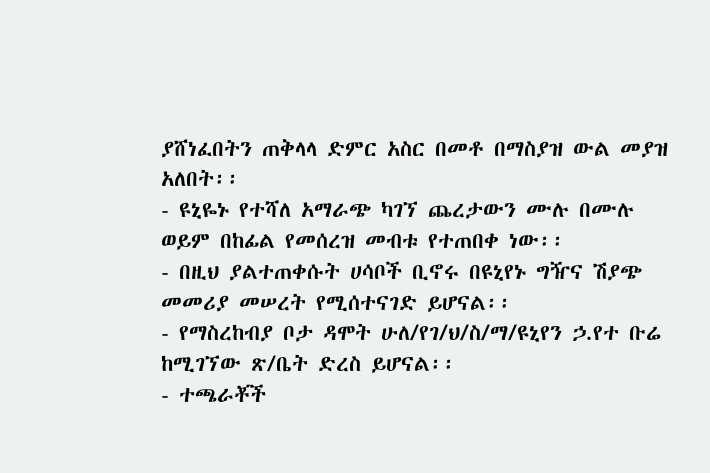ያሸነፈበትን ጠቅላላ ድምር አስር በመቶ በማስያዝ ውል መያዝ አለበት፡፡
- ዩኒዬኑ የተሻለ አማራጭ ካገኘ ጨረታውን ሙሉ በሙሉ ወይም በከፊል የመሰረዝ መብቱ የተጠበቀ ነው፡፡
- በዚህ ያልተጠቀሱት ሀሳቦች ቢኖሩ በዩኒየኑ ግዥና ሽያጭ መመሪያ መሠረት የሚሰተናገድ ይሆናል፡፡
- የማስረከብያ ቦታ ዳሞት ሁለ/የገ/ህ/ስ/ማ/ዩኒየን ኃ.የተ ቡሬ ከሚገኘው ጽ/ቤት ድረስ ይሆናል፡፡
- ተጫራቾች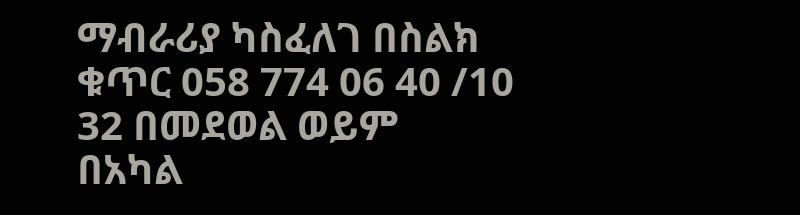ማብራሪያ ካስፈለገ በስልክ ቁጥር 058 774 06 40 /10 32 በመደወል ወይም በአካል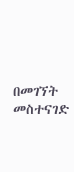በመገኘት መስተናገድ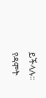ይችላሉ፡፡
የዳሞት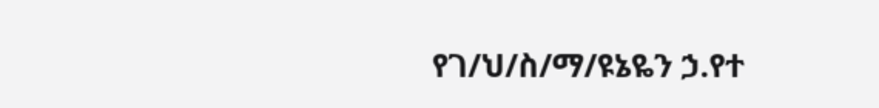የገ/ህ/ስ/ማ/ዩኔዬን ኃ.የተ